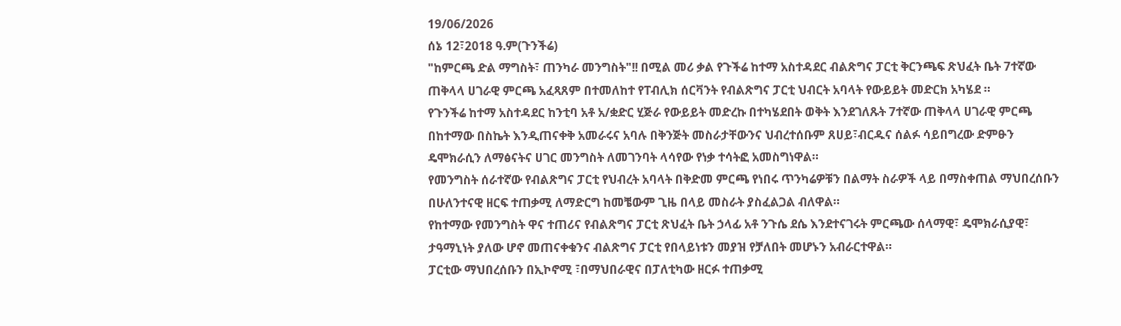19/06/2026
ሰኔ 12፣2018 ዓ.ም(ጉንችሬ)
"ከምርጫ ድል ማግስት፣ ጠንካራ መንግስት"!! በሚል መሪ ቃል የጉችሬ ከተማ አስተዳደር ብልጽግና ፓርቲ ቅርንጫፍ ጽህፈት ቤት 7ተኛው ጠቅላላ ሀገራዊ ምርጫ አፈጻጸም በተመለከተ የፐብሊክ ሰርቫንት የብልጽግና ፓርቲ ህብርት አባላት የውይይት መድርክ አካሄደ ።
የጉንችሬ ከተማ አስተዳደር ከንቲባ አቶ አ/ቋድር ሂጅራ የውይይት መድረኩ በተካሄደበት ወቅት እንደገለጹት 7ተኛው ጠቅላላ ሀገራዊ ምርጫ በከተማው በስኬት እንዲጠናቀቅ አመራሩና አባሉ በቅንጅት መስራታቸውንና ህብረተሰቡም ጸሀይ፣ብርዱና ሰልፉ ሳይበግረው ድምፁን ዴሞክራሲን ለማፅናትና ሀገር መንግስት ለመገንባት ላሳየው የነቃ ተሳትፎ አመስግነዋል።
የመንግስት ሰራተኛው የብልጽግና ፓርቲ የህብረት አባላት በቅድመ ምርጫ የነበሩ ጥንካሬዎቹን በልማት ስራዎች ላይ በማስቀጠል ማህበረሰቡን በሁለንተናዊ ዘርፍ ተጠቃሚ ለማድርግ ከመቼውም ጊዜ በላይ መስራት ያስፈልጋል ብለዋል።
የከተማው የመንግስት ዋና ተጠሪና የብልጽግና ፓርቲ ጽህፈት ቤት ኃላፊ አቶ ንጉሴ ደሴ እንደተናገሩት ምርጫው ሰላማዊ፣ ዴሞክራሲያዊ፣ ታዓማኒነት ያለው ሆኖ መጠናቀቁንና ብልጽግና ፓርቲ የበላይነቱን መያዝ የቻለበት መሆኑን አብራርተዋል።
ፓርቲው ማህበረሰቡን በኢኮኖሚ ፣በማህበራዊና በፓለቲካው ዘርፉ ተጠቃሚ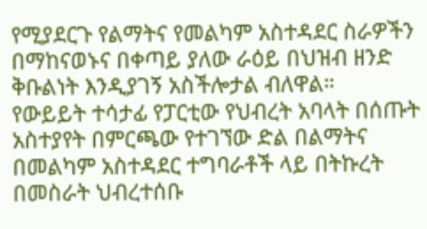የሚያደርጉ የልማትና የመልካም አስተዳደር ስራዎችን በማከናወኑና በቀጣይ ያለው ራዕይ በህዝብ ዘንድ ቅቡልነት እንዲያገኝ አስችሎታል ብለዋል።
የውይይት ተሳታፊ የፓርቲው የህብረት አባላት በሰጡት አስተያየት በምርጫው የተገኘው ድል በልማትና በመልካም አስተዳደር ተግባራቶች ላይ በትኩረት በመስራት ህብረተሰቡ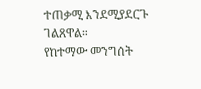ተጠቃሚ እንደሚያደርጉ ገልጸዋል።
የከተማው መንግሰት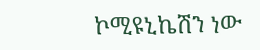ኮሚዩኒኬሽን ነው